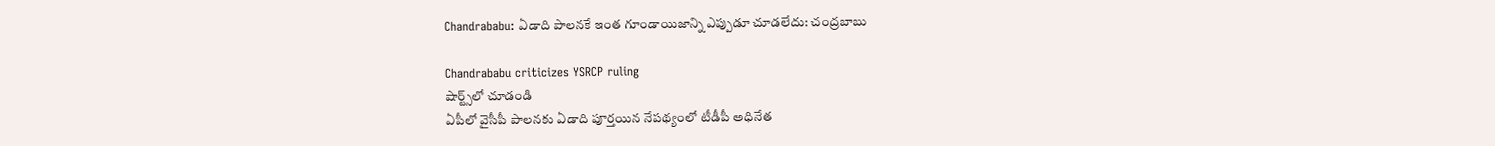Chandrababu: ఏడాది పాలనకే ఇంత గూండాయిజాన్ని ఎప్పుడూ చూడలేదు: చంద్రబాబు

Chandrababu criticizes YSRCP ruling
షార్ట్స్‌లో చూడండి
ఏపీలో వైసీపీ పాలనకు ఏడాది పూర్తయిన నేపథ్యంలో టీడీపీ అధినేత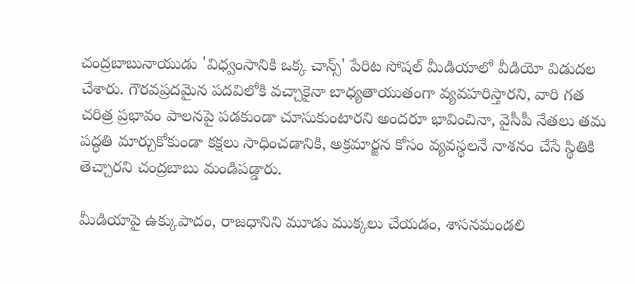చంద్రబాబునాయుడు 'విధ్వంసానికి ఒక్క చాన్స్' పేరిట సోషల్ మీడియాలో వీడియో విడుదల చేశారు. గౌరవప్రదమైన పదవిలోకి వచ్చాకైనా బాధ్యతాయుతంగా వ్యవహరిస్తారని, వారి గత చరిత్ర ప్రభావం పాలనపై పడకుండా చూసుకుంటారని అందరూ భావించినా, వైసీపీ నేతలు తమ పద్ధతి మార్చుకోకుండా కక్షలు సాధించడానికి, అక్రమార్జన కోసం వ్యవస్థలనే నాశనం చేసే స్థితికి తెచ్చారని చంద్రబాబు మండిపడ్డారు.

మీడియాపై ఉక్కుపాదం, రాజధానిని మూడు ముక్కలు చేయడం, శాసనమండలి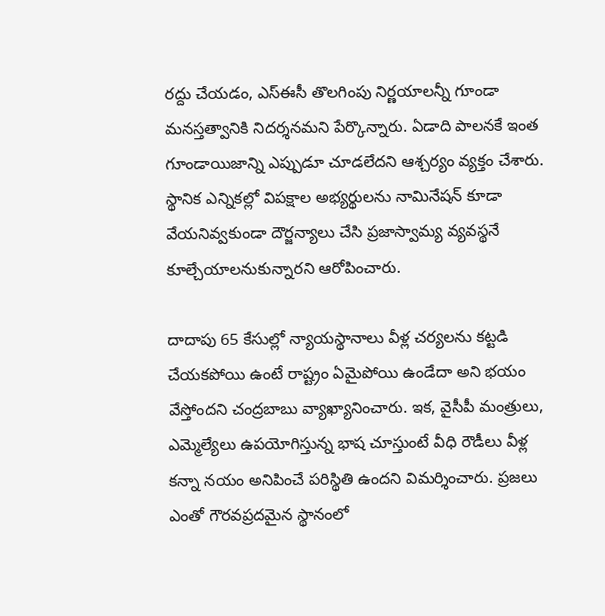రద్దు చేయడం, ఎస్ఈసీ తొలగింపు నిర్ణయాలన్నీ గూండా మనస్తత్వానికి నిదర్శనమని పేర్కొన్నారు. ఏడాది పాలనకే ఇంత గూండాయిజాన్ని ఎప్పుడూ చూడలేదని ఆశ్చర్యం వ్యక్తం చేశారు. స్థానిక ఎన్నికల్లో విపక్షాల అభ్యర్థులను నామినేషన్ కూడా వేయనివ్వకుండా దౌర్జన్యాలు చేసి ప్రజాస్వామ్య వ్యవస్థనే కూల్చేయాలనుకున్నారని ఆరోపించారు.

దాదాపు 65 కేసుల్లో న్యాయస్థానాలు వీళ్ల చర్యలను కట్టడి చేయకపోయి ఉంటే రాష్ట్రం ఏమైపోయి ఉండేదా అని భయం వేస్తోందని చంద్రబాబు వ్యాఖ్యానించారు. ఇక, వైసీపీ మంత్రులు, ఎమ్మెల్యేలు ఉపయోగిస్తున్న భాష చూస్తుంటే వీధి రౌడీలు వీళ్ల కన్నా నయం అనిపించే పరిస్థితి ఉందని విమర్శించారు. ప్రజలు ఎంతో గౌరవప్రదమైన స్థానంలో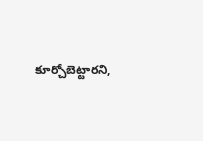కూర్చోబెట్టారని,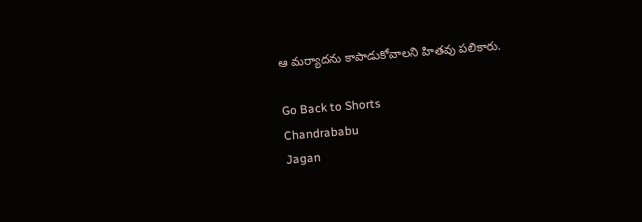ఆ మర్యాదను కాపాడుకోవాలని హితవు పలికారు.

Go Back to Shorts
Chandrababu
Jagan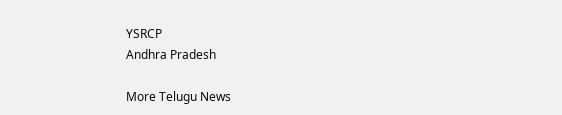YSRCP
Andhra Pradesh

More Telugu News